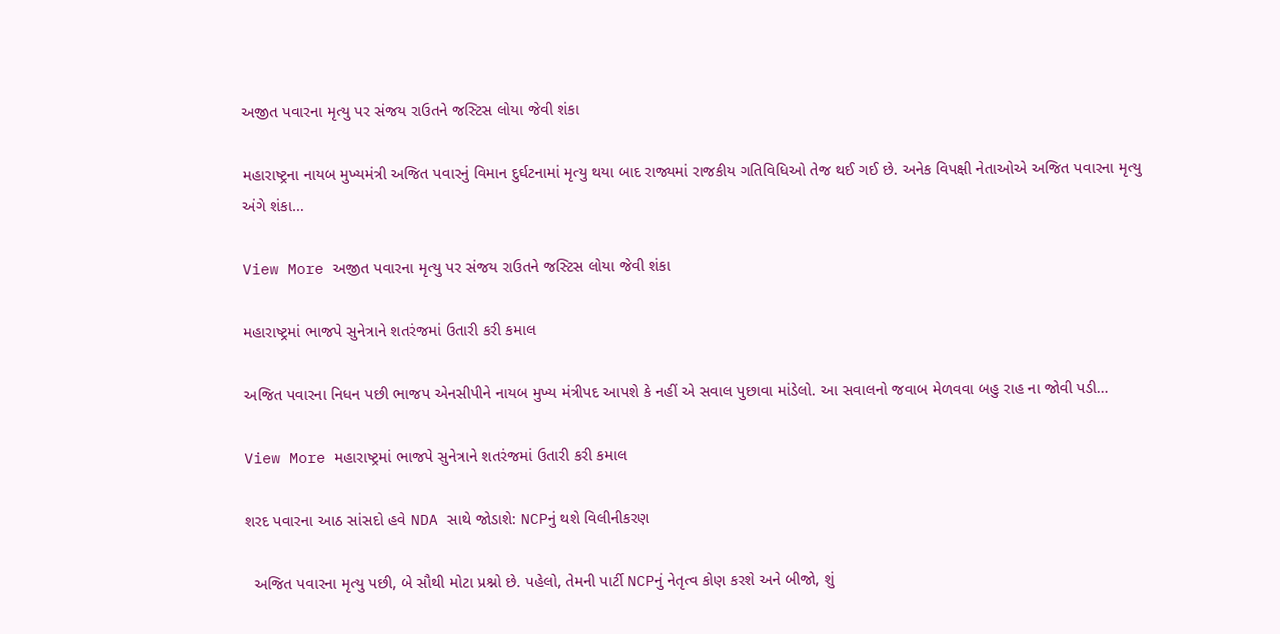અજીત પવારના મૃત્યુ પર સંજય રાઉતને જસ્ટિસ લોયા જેવી શંકા

મહારાષ્ટ્રના નાયબ મુખ્યમંત્રી અજિત પવારનું વિમાન દુર્ઘટનામાં મૃત્યુ થયા બાદ રાજ્યમાં રાજકીય ગતિવિધિઓ તેજ થઈ ગઈ છે. અનેક વિપક્ષી નેતાઓએ અજિત પવારના મૃત્યુ અંગે શંકા…

View More અજીત પવારના મૃત્યુ પર સંજય રાઉતને જસ્ટિસ લોયા જેવી શંકા

મહારાષ્ટ્રમાં ભાજપે સુનેત્રાને શતરંજમાં ઉતારી કરી કમાલ

અજિત પવારના નિધન પછી ભાજપ એનસીપીને નાયબ મુખ્ય મંત્રીપદ આપશે કે નહીં એ સવાલ પુછાવા માંડેલો. આ સવાલનો જવાબ મેળવવા બહુ રાહ ના જોવી પડી…

View More મહારાષ્ટ્રમાં ભાજપે સુનેત્રાને શતરંજમાં ઉતારી કરી કમાલ

શરદ પવારના આઠ સાંસદો હવે NDA સાથે જોડાશે: NCPનું થશે વિલીનીકરણ

  અજિત પવારના મૃત્યુ પછી, બે સૌથી મોટા પ્રશ્નો છે. પહેલો, તેમની પાર્ટી NCPનું નેતૃત્વ કોણ કરશે અને બીજો, શું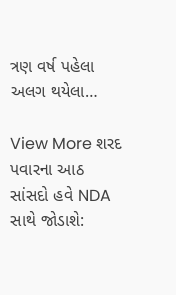ત્રણ વર્ષ પહેલા અલગ થયેલા…

View More શરદ પવારના આઠ સાંસદો હવે NDA સાથે જોડાશે: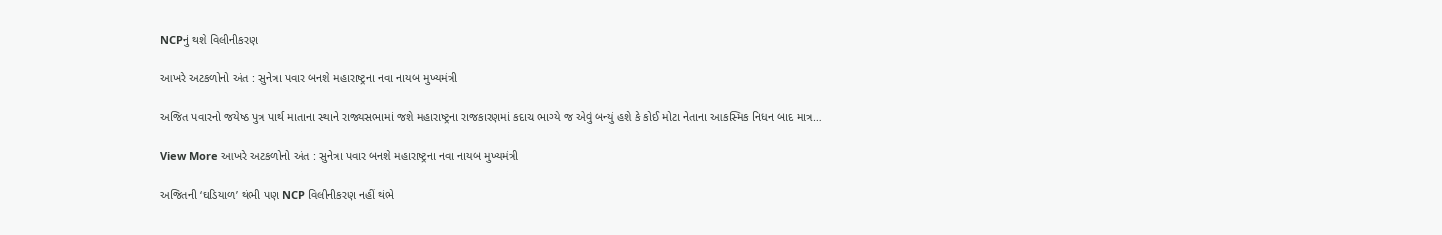NCPનું થશે વિલીનીકરણ

આખરે અટકળોનો અંત : સુનેત્રા પવાર બનશે મહારાષ્ટ્રના નવા નાયબ મુખ્યમંત્રી

અજિત પવારનો જયેષ્ઠ પુત્ર પાર્થ માતાના સ્થાને રાજ્યસભામાં જશે મહારાષ્ટ્રના રાજકારણમાં કદાચ ભાગ્યે જ એવું બન્યું હશે કે કોઈ મોટા નેતાના આકસ્મિક નિધન બાદ માત્ર…

View More આખરે અટકળોનો અંત : સુનેત્રા પવાર બનશે મહારાષ્ટ્રના નવા નાયબ મુખ્યમંત્રી

અજિતની ‘ઘડિયાળ’ થંભી પણ NCP વિલીનીકરણ નહીં થંભે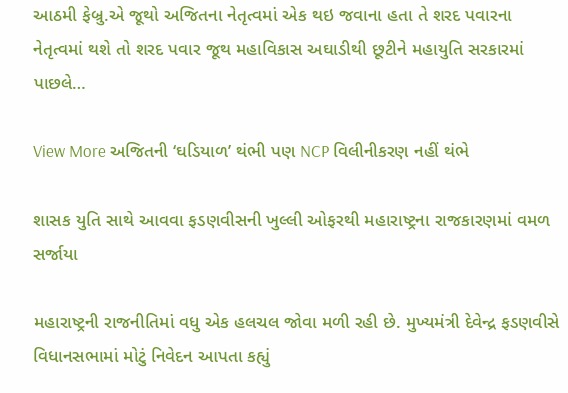આઠમી ફેબ્રુ.એ જૂથો અજિતના નેતૃત્વમાં એક થઇ જવાના હતા તે શરદ પવારના નેતૃત્વમાં થશે તો શરદ પવાર જૂથ મહાવિકાસ અઘાડીથી છૂટીને મહાયુતિ સરકારમાં પાછલે…

View More અજિતની ‘ઘડિયાળ’ થંભી પણ NCP વિલીનીકરણ નહીં થંભે

શાસક યુતિ સાથે આવવા ફડણવીસની ખુલ્લી ઓફરથી મહારાષ્ટ્રના રાજકારણમાં વમળ સર્જાયા

મહારાષ્ટ્રની રાજનીતિમાં વધુ એક હલચલ જોવા મળી રહી છે. મુખ્યમંત્રી દેવેન્દ્ર ફડણવીસે વિધાનસભામાં મોટું નિવેદન આપતા કહ્યું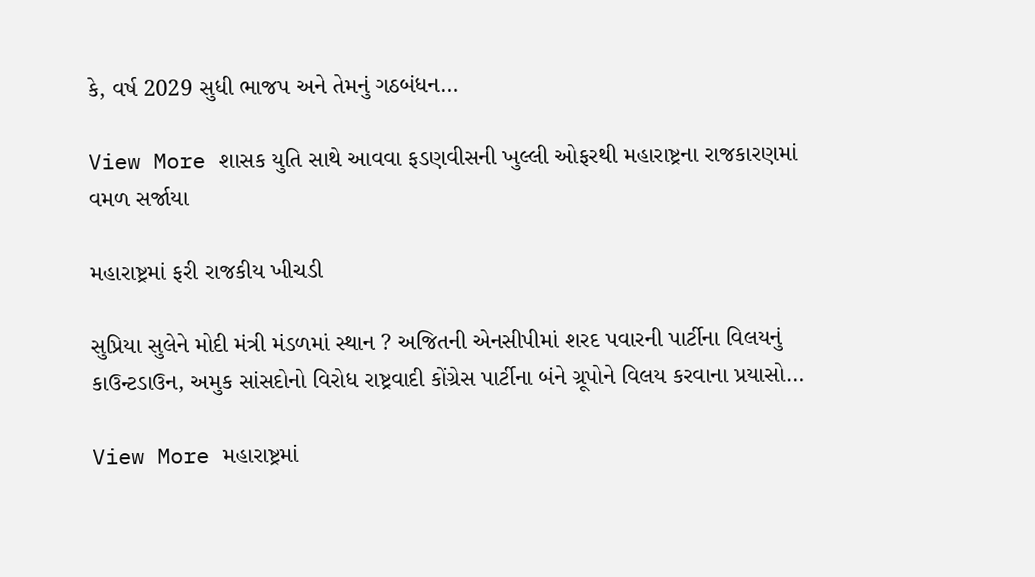કે, વર્ષ 2029 સુધી ભાજપ અને તેમનું ગઠબંધન…

View More શાસક યુતિ સાથે આવવા ફડણવીસની ખુલ્લી ઓફરથી મહારાષ્ટ્રના રાજકારણમાં વમળ સર્જાયા

મહારાષ્ટ્રમાં ફરી રાજકીય ખીચડી

સુપ્રિયા સુલેને મોદી મંત્રી મંડળમાં સ્થાન ? અજિતની એનસીપીમાં શરદ પવારની પાર્ટીના વિલયનું કાઉન્ટડાઉન, અમુક સાંસદોનો વિરોધ રાષ્ટ્રવાદી કોંગ્રેસ પાર્ટીના બંને ગ્રૂપોને વિલય કરવાના પ્રયાસો…

View More મહારાષ્ટ્રમાં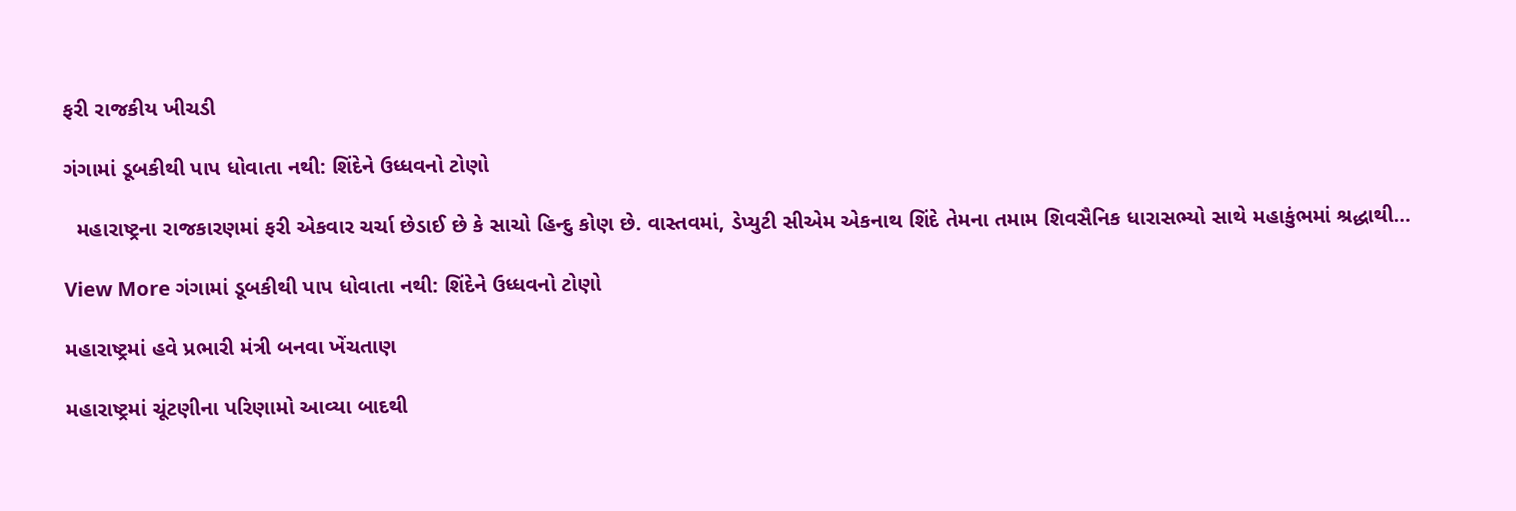ફરી રાજકીય ખીચડી

ગંગામાં ડૂબકીથી પાપ ધોવાતા નથી: શિંદેને ઉધ્ધવનો ટોણો

  મહારાષ્ટ્રના રાજકારણમાં ફરી એકવાર ચર્ચા છેડાઈ છે કે સાચો હિન્દુ કોણ છે. વાસ્તવમાં, ડેપ્યુટી સીએમ એકનાથ શિંદે તેમના તમામ શિવસૈનિક ધારાસભ્યો સાથે મહાકુંભમાં શ્રદ્ધાથી…

View More ગંગામાં ડૂબકીથી પાપ ધોવાતા નથી: શિંદેને ઉધ્ધવનો ટોણો

મહારાષ્ટ્રમાં હવે પ્રભારી મંત્રી બનવા ખેંચતાણ

મહારાષ્ટ્રમાં ચૂંટણીના પરિણામો આવ્યા બાદથી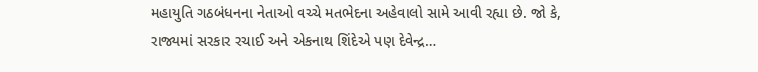મહાયુતિ ગઠબંધનના નેતાઓ વચ્ચે મતભેદના અહેવાલો સામે આવી રહ્યા છે. જો કે, રાજ્યમાં સરકાર રચાઈ અને એકનાથ શિંદેએ પણ દેવેન્દ્ર…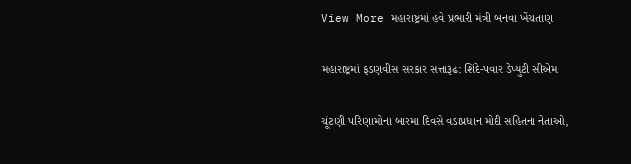View More મહારાષ્ટ્રમાં હવે પ્રભારી મંત્રી બનવા ખેંચતાણ

મહારાષ્ટ્રમાં ફડણવીસ સરકાર સત્તારૂઢ: શિંદે-પવાર ડેપ્યુટી સીએમ

ચૂંટણી પરિણામોના બારમા દિવસે વડાપ્રધાન મોદી સહિતના નેતાઓ,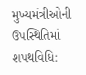મુખ્યમંત્રીઓની ઉપસ્થિતિમાં શપથવિધિ: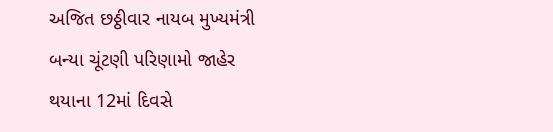અજિત છઠ્ઠીવાર નાયબ મુખ્યમંત્રી બન્યા ચૂંટણી પરિણામો જાહેર થયાના 12માં દિવસે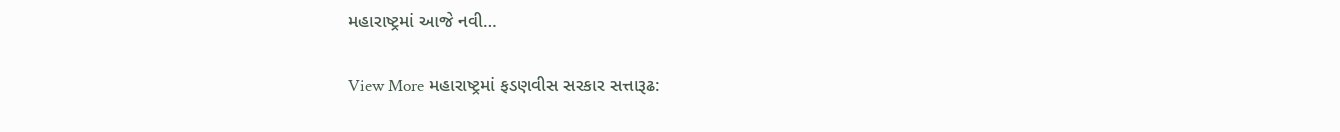મહારાષ્ટ્રમાં આજે નવી…

View More મહારાષ્ટ્રમાં ફડણવીસ સરકાર સત્તારૂઢ: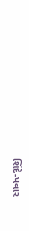શિંદે-પવાર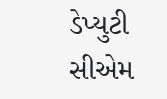ડેપ્યુટી સીએમ